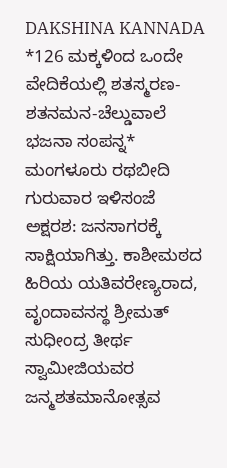DAKSHINA KANNADA
*126 ಮಕ್ಕಳಿಂದ ಒಂದೇ ವೇದಿಕೆಯಲ್ಲಿ ಶತಸ್ಮರಣ-ಶತನಮನ-ಚೆಲ್ಡುವಾಲೆ ಭಜನಾ ಸಂಪನ್ನ*
ಮಂಗಳೂರು ರಥಬೀದಿ ಗುರುವಾರ ಇಳಿಸಂಜೆ ಅಕ್ಷರಶ: ಜನಸಾಗರಕ್ಕೆ ಸಾಕ್ಷಿಯಾಗಿತ್ತು. ಕಾಶೀಮಠದ ಹಿರಿಯ ಯತಿವರೇಣ್ಯರಾದ, ವೃಂದಾವನಸ್ಥ ಶ್ರೀಮತ್ ಸುಧೀಂದ್ರ ತೀರ್ಥ ಸ್ವಾಮೀಜಿಯವರ ಜನ್ಮಶತಮಾನೋತ್ಸವ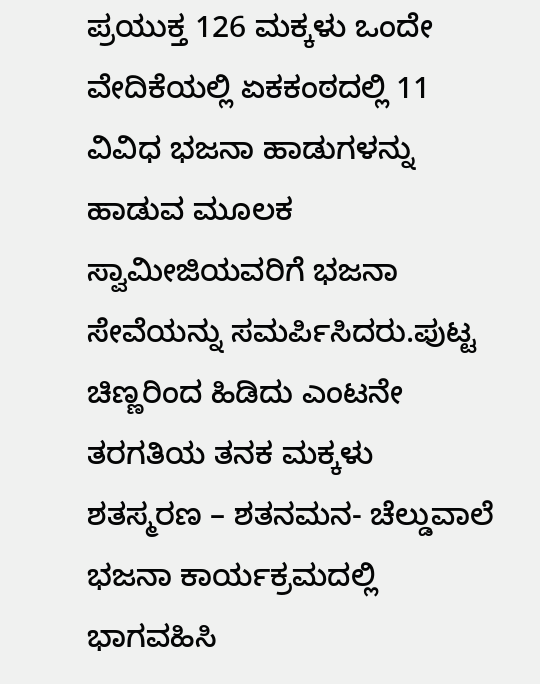ಪ್ರಯುಕ್ತ 126 ಮಕ್ಕಳು ಒಂದೇ ವೇದಿಕೆಯಲ್ಲಿ ಏಕಕಂಠದಲ್ಲಿ 11 ವಿವಿಧ ಭಜನಾ ಹಾಡುಗಳನ್ನು ಹಾಡುವ ಮೂಲಕ ಸ್ವಾಮೀಜಿಯವರಿಗೆ ಭಜನಾ ಸೇವೆಯನ್ನು ಸಮರ್ಪಿಸಿದರು.ಪುಟ್ಟ ಚಿಣ್ಣರಿಂದ ಹಿಡಿದು ಎಂಟನೇ ತರಗತಿಯ ತನಕ ಮಕ್ಕಳು ಶತಸ್ಮರಣ – ಶತನಮನ- ಚೆಲ್ಡುವಾಲೆ ಭಜನಾ ಕಾರ್ಯಕ್ರಮದಲ್ಲಿ ಭಾಗವಹಿಸಿ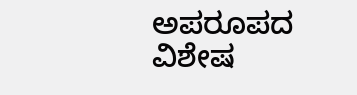ಅಪರೂಪದ ವಿಶೇಷ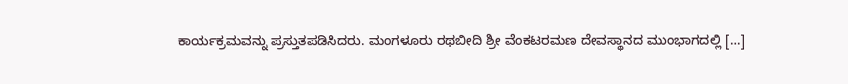ಕಾರ್ಯಕ್ರಮವನ್ನು ಪ್ರಸ್ತುತಪಡಿಸಿದರು. ಮಂಗಳೂರು ರಥಬೀದಿ ಶ್ರೀ ವೆಂಕಟರಮಣ ದೇವಸ್ಥಾನದ ಮುಂಭಾಗದಲ್ಲಿ […]